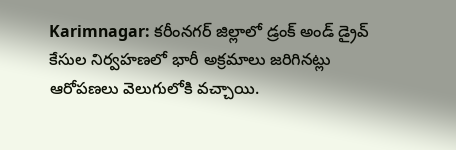Karimnagar: కరీంనగర్ జిల్లాలో డ్రంక్ అండ్ డ్రైవ్ కేసుల నిర్వహణలో భారీ అక్రమాలు జరిగినట్లు ఆరోపణలు వెలుగులోకి వచ్చాయి.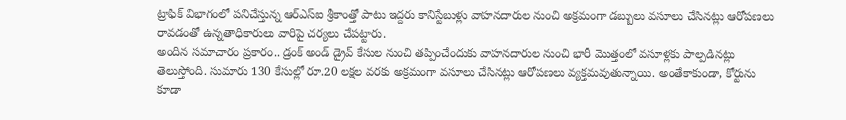ట్రాఫిక్ విభాగంలో పనిచేస్తున్న ఆర్ఎస్ఐ శ్రీకాంత్తో పాటు ఇద్దరు కానిస్టేబుళ్లు వాహనదారుల నుంచి అక్రమంగా డబ్బులు వసూలు చేసినట్లు ఆరోపణలు రావడంతో ఉన్నతాధికారులు వారిపై చర్యలు చేపట్టారు.
అందిన సమాచారం ప్రకారం.. డ్రంక్ అండ్ డ్రైవ్ కేసుల నుంచి తప్పించేందుకు వాహనదారుల నుంచి భారీ మొత్తంలో వసూళ్లకు పాల్పడినట్లు తెలుస్తోంది. సుమారు 130 కేసుల్లో రూ.20 లక్షల వరకు అక్రమంగా వసూలు చేసినట్లు ఆరోపణలు వ్యక్తమవుతున్నాయి. అంతేకాకుండా, కోర్టును కూడా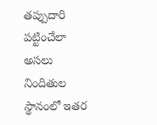తప్పుదారి పట్టించేలా అసలు నిందితుల స్థానంలో ఇతర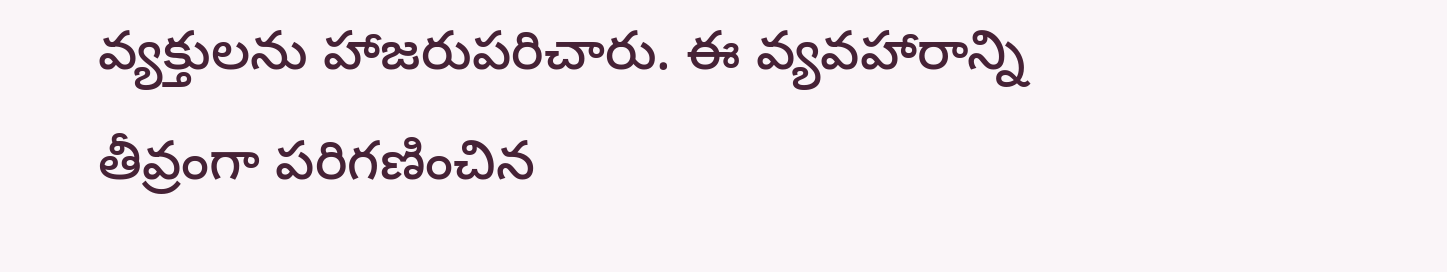వ్యక్తులను హాజరుపరిచారు. ఈ వ్యవహారాన్ని తీవ్రంగా పరిగణించిన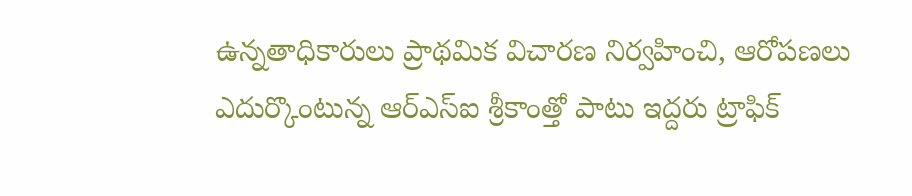ఉన్నతాధికారులు ప్రాథమిక విచారణ నిర్వహించి, ఆరోపణలు ఎదుర్కొంటున్న ఆర్ఎస్ఐ శ్రీకాంత్తో పాటు ఇద్దరు ట్రాఫిక్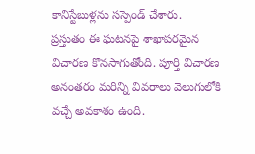కానిస్టేబుళ్లను సస్పెండ్ చేశారు.
ప్రస్తుతం ఈ ఘటనపై శాఖాపరమైన విచారణ కొనసాగుతోంది. పూర్తి విచారణ అనంతరం మరిన్ని వివరాలు వెలుగులోకి వచ్చే అవకాశం ఉంది.